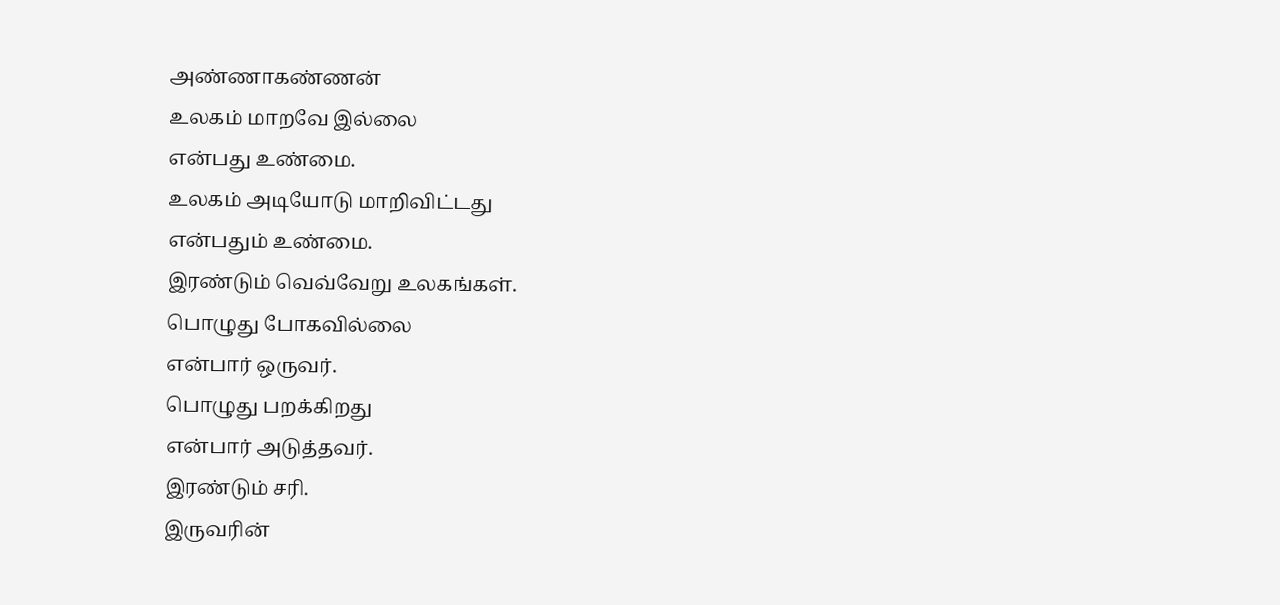அண்ணாகண்ணன்
உலகம் மாறவே இல்லை
என்பது உண்மை.
உலகம் அடியோடு மாறிவிட்டது
என்பதும் உண்மை.
இரண்டும் வெவ்வேறு உலகங்கள்.
பொழுது போகவில்லை
என்பார் ஒருவர்.
பொழுது பறக்கிறது
என்பார் அடுத்தவர்.
இரண்டும் சரி.
இருவரின்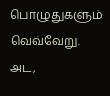பொழுதுகளும் வெவ்வேறு.
அட,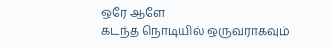ஒரே ஆளே
கடந்த நொடியில் ஒருவராகவும்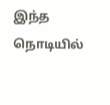இந்த நொடியில்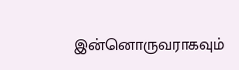இன்னொருவராகவும்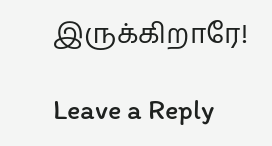இருக்கிறாரே!

Leave a Reply